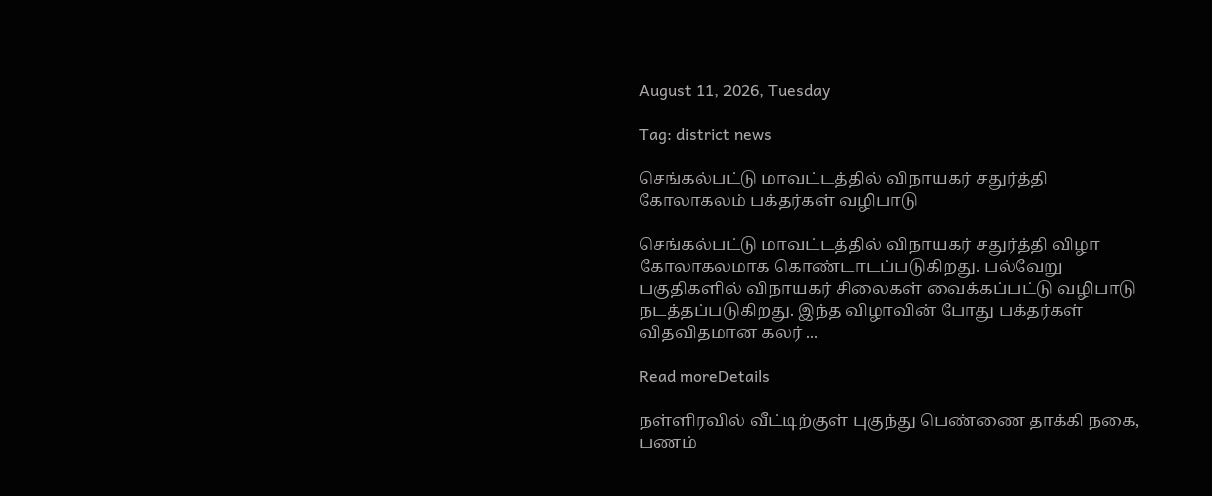August 11, 2026, Tuesday

Tag: district news

செங்கல்பட்டு மாவட்டத்தில் விநாயகர் சதுர்த்தி கோலாகலம் பக்தர்கள் வழிபாடு

செங்கல்பட்டு மாவட்டத்தில் விநாயகர் சதுர்த்தி விழா கோலாகலமாக கொண்டாடப்படுகிறது. பல்வேறு பகுதிகளில் விநாயகர் சிலைகள் வைக்கப்பட்டு வழிபாடு நடத்தப்படுகிறது. இந்த விழாவின் போது பக்தர்கள் விதவிதமான கலர் ...

Read moreDetails

நள்ளிரவில் வீட்டிற்குள் புகுந்து பெண்ணை தாக்கி நகை, பணம்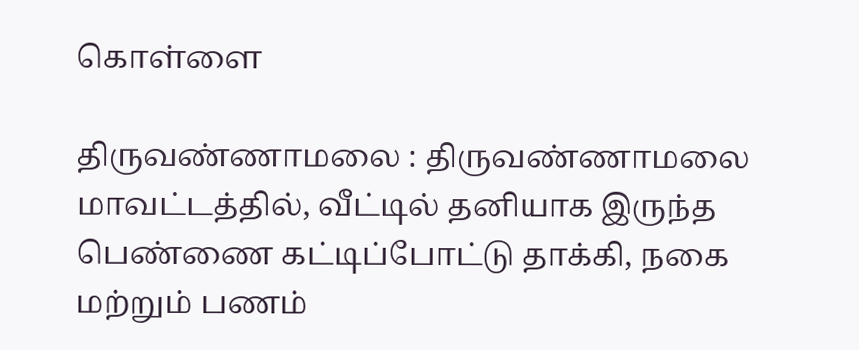கொள்ளை

திருவண்ணாமலை : திருவண்ணாமலை மாவட்டத்தில், வீட்டில் தனியாக இருந்த பெண்ணை கட்டிப்போட்டு தாக்கி, நகை மற்றும் பணம்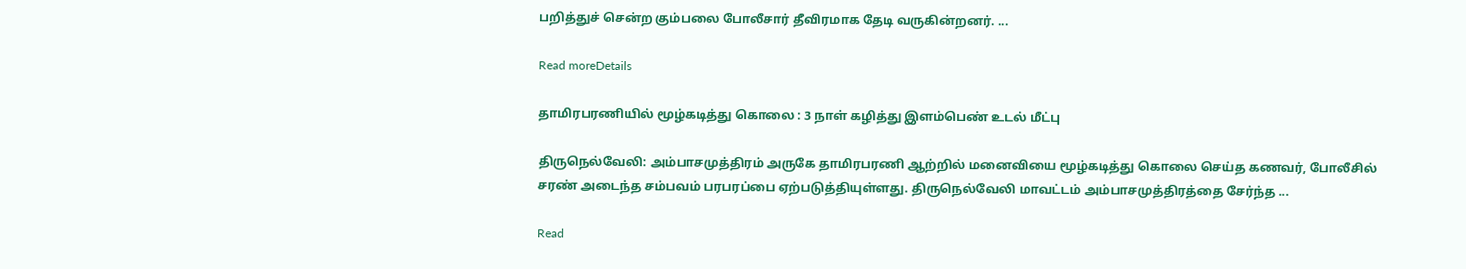பறித்துச் சென்ற கும்பலை போலீசார் தீவிரமாக தேடி வருகின்றனர். ...

Read moreDetails

தாமிரபரணியில் மூழ்கடித்து கொலை : 3 நாள் கழித்து இளம்பெண் உடல் மீட்பு

திருநெல்வேலி: அம்பாசமுத்திரம் அருகே தாமிரபரணி ஆற்றில் மனைவியை மூழ்கடித்து கொலை செய்த கணவர், போலீசில் சரண் அடைந்த சம்பவம் பரபரப்பை ஏற்படுத்தியுள்ளது. திருநெல்வேலி மாவட்டம் அம்பாசமுத்திரத்தை சேர்ந்த ...

Read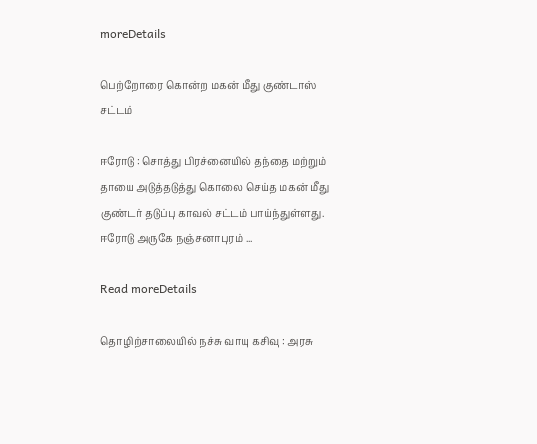moreDetails

பெற்றோரை கொன்ற மகன் மீது குண்டாஸ் சட்டம்

ஈரோடு : சொத்து பிரச்னையில் தந்தை மற்றும் தாயை அடுத்தடுத்து கொலை செய்த மகன் மீது குண்டர் தடுப்பு காவல் சட்டம் பாய்ந்துள்ளது. ஈரோடு அருகே நஞ்சனாபுரம் ...

Read moreDetails

தொழிற்சாலையில் நச்சு வாயு கசிவு : அரசு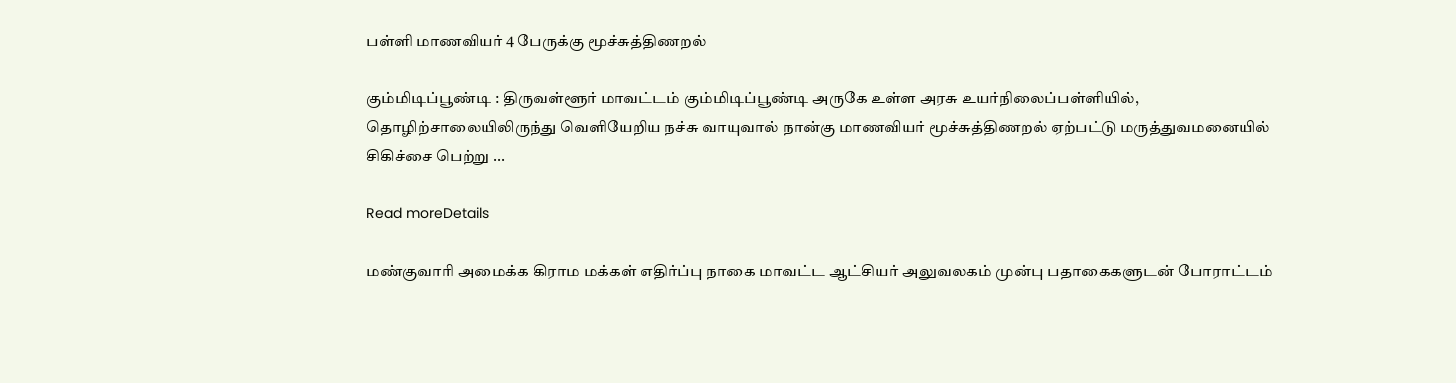பள்ளி மாணவியர் 4 பேருக்கு மூச்சுத்திணறல்

கும்மிடிப்பூண்டி : திருவள்ளூர் மாவட்டம் கும்மிடிப்பூண்டி அருகே உள்ள அரசு உயர்நிலைப்பள்ளியில், தொழிற்சாலையிலிருந்து வெளியேறிய நச்சு வாயுவால் நான்கு மாணவியர் மூச்சுத்திணறல் ஏற்பட்டு மருத்துவமனையில் சிகிச்சை பெற்று ...

Read moreDetails

மண்குவாரி அமைக்க கிராம மக்கள் எதிர்ப்பு நாகை மாவட்ட ஆட்சியர் அலுவலகம் முன்பு பதாகைகளுடன் போராட்டம்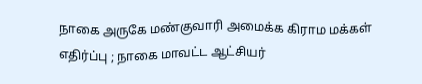நாகை அருகே மண்குவாரி அமைக்க கிராம மக்கள் எதிர்ப்பு ; நாகை மாவட்ட ஆட்சியர்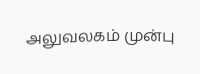அலுவலகம் முன்பு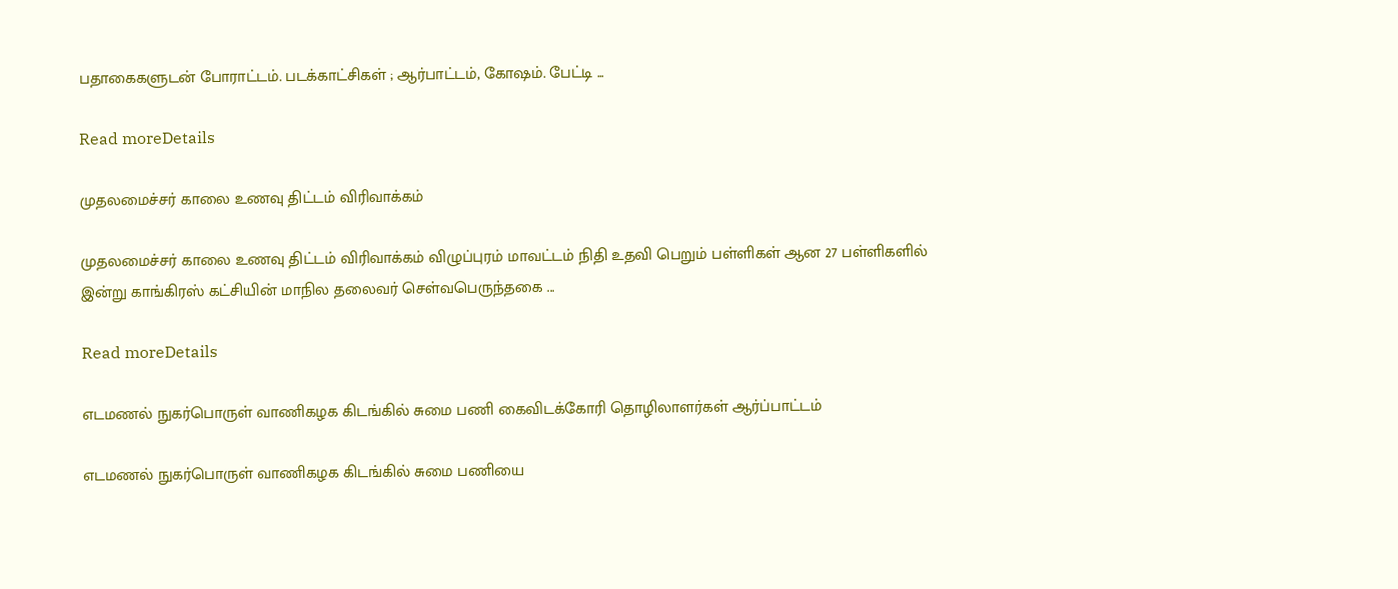பதாகைகளுடன் போராட்டம். படக்காட்சிகள் ; ஆர்பாட்டம், கோஷம். பேட்டி ...

Read moreDetails

முதலமைச்சர் காலை உணவு திட்டம் விரிவாக்கம்

முதலமைச்சர் காலை உணவு திட்டம் விரிவாக்கம் விழுப்புரம் மாவட்டம் நிதி உதவி பெறும் பள்ளிகள் ஆன 27 பள்ளிகளில் இன்று காங்கிரஸ் கட்சியின் மாநில தலைவர் செள்வபெருந்தகை ...

Read moreDetails

எடமணல் நுகர்பொருள் வாணிகழக கிடங்கில் சுமை பணி கைவிடக்கோரி தொழிலாளர்கள் ஆர்ப்பாட்டம்

எடமணல் நுகர்பொருள் வாணிகழக கிடங்கில் சுமை பணியை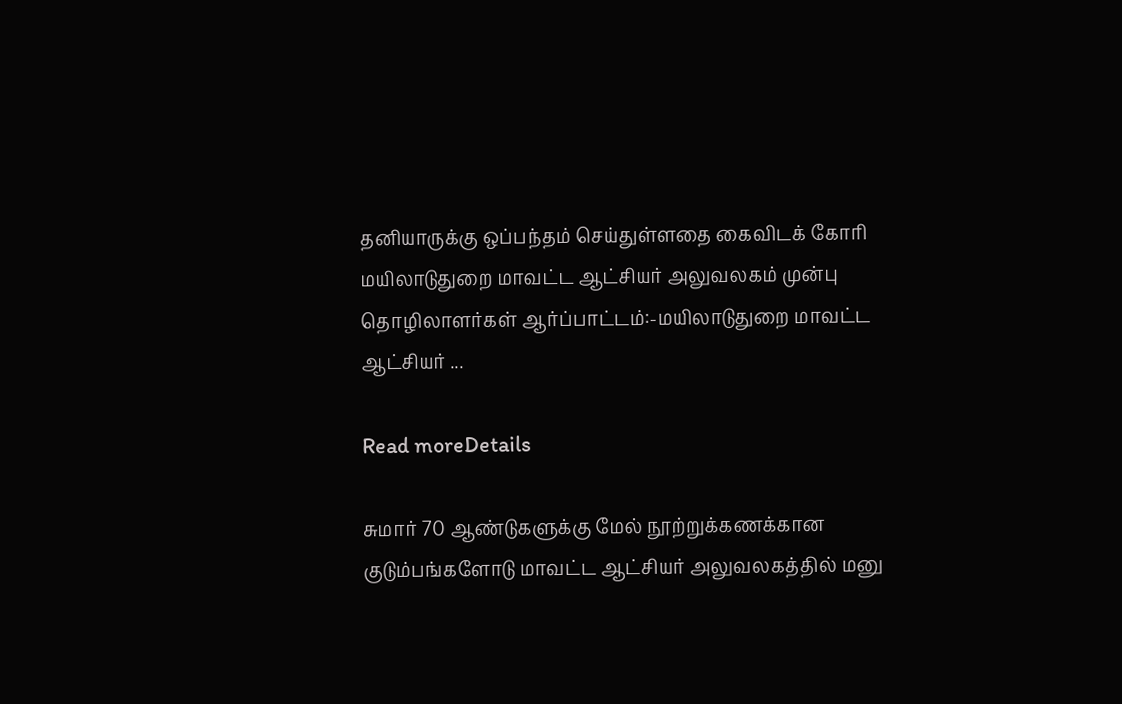தனியாருக்கு ஒப்பந்தம் செய்துள்ளதை கைவிடக் கோரி மயிலாடுதுறை மாவட்ட ஆட்சியர் அலுவலகம் முன்பு தொழிலாளர்கள் ஆர்ப்பாட்டம்:-மயிலாடுதுறை மாவட்ட ஆட்சியர் ...

Read moreDetails

சுமார் 70 ஆண்டுகளுக்கு மேல் நூற்றுக்கணக்கான குடும்பங்களோடு மாவட்ட ஆட்சியர் அலுவலகத்தில் மனு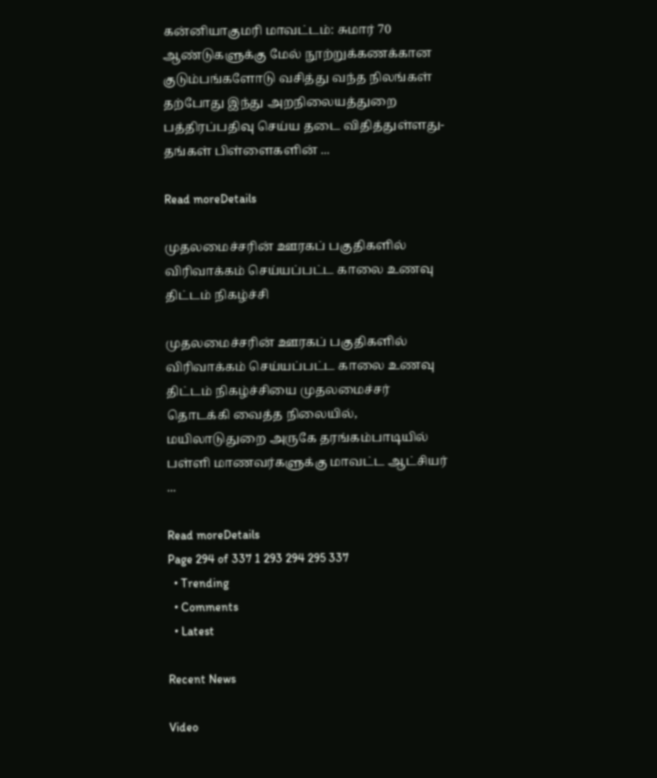கன்னியாகுமரி மாவட்டம்: சுமார் 70 ஆண்டுகளுக்கு மேல் நூற்றுக்கணக்கான குடும்பங்களோடு வசித்து வந்த நிலங்கள் தற்போது இந்து அறநிலையத்துறை பத்திரப்பதிவு செய்ய தடை விதித்துள்ளது- தங்கள் பிள்ளைகளின் ...

Read moreDetails

முதலமைச்சரின் ஊரகப் பகுதிகளில் விரிவாக்கம் செய்யப்பட்ட காலை உணவு திட்டம் நிகழ்ச்சி

முதலமைச்சரின் ஊரகப் பகுதிகளில் விரிவாக்கம் செய்யப்பட்ட காலை உணவு திட்டம் நிகழ்ச்சியை முதலமைச்சர் தொடக்கி வைத்த நிலையில், மயிலாடுதுறை அருகே தரங்கம்பாடியில் பள்ளி மாணவர்களுக்கு மாவட்ட ஆட்சியர் ...

Read moreDetails
Page 294 of 337 1 293 294 295 337
  • Trending
  • Comments
  • Latest

Recent News

Video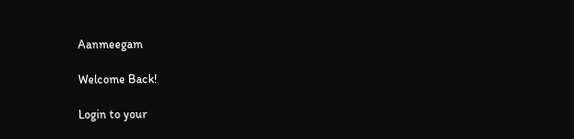Aanmeegam

Welcome Back!

Login to your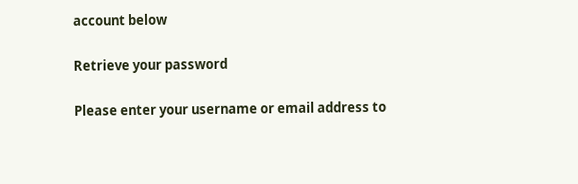account below

Retrieve your password

Please enter your username or email address to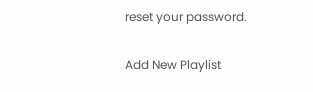reset your password.

Add New Playlist